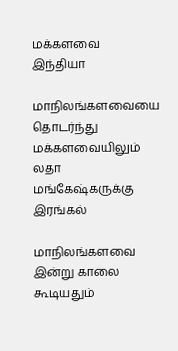மக்களவை
இந்தியா

மாநிலங்களவையை தொடர்ந்து மக்களவையிலும் லதா மங்கேஷ்கருக்கு இரங்கல்

மாநிலங்களவை இன்று காலை கூடியதும்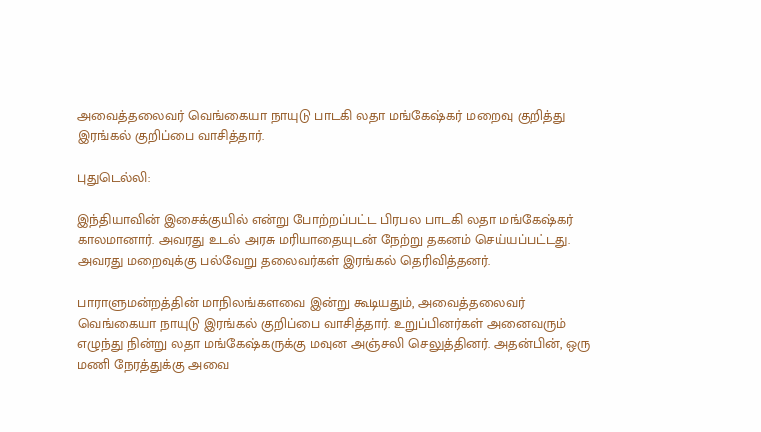அவைத்தலைவர் வெங்கையா நாயுடு பாடகி லதா மங்கேஷ்கர் மறைவு குறித்து இரங்கல் குறிப்பை வாசித்தார்.

புதுடெல்லி:

இந்தியாவின் இசைக்குயில் என்று போற்றப்பட்ட பிரபல பாடகி லதா மங்கேஷ்கர் காலமானார். அவரது உடல் அரசு மரியாதையுடன் நேற்று தகனம் செய்யப்பட்டது. அவரது மறைவுக்கு பல்வேறு தலைவர்கள் இரங்கல் தெரிவித்தனர்.

பாராளுமன்றத்தின் மாநிலங்களவை இன்று கூடியதும், அவைத்தலைவர் வெங்கையா நாயுடு இரங்கல் குறிப்பை வாசித்தார். உறுப்பினர்கள் அனைவரும் எழுந்து நின்று லதா மங்கேஷ்கருக்கு மவுன அஞ்சலி செலுத்தினர். அதன்பின், ஒரு மணி நேரத்துக்கு அவை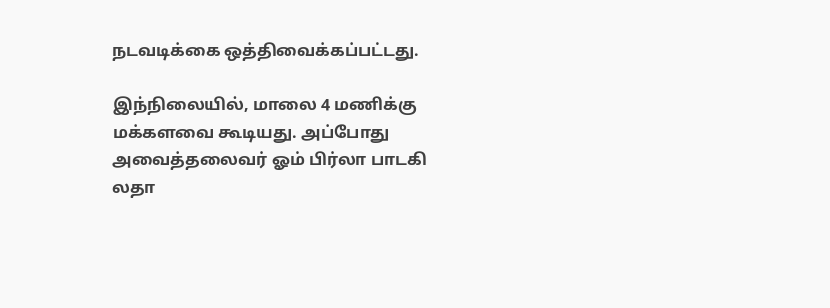நடவடிக்கை ஒத்திவைக்கப்பட்டது.

இந்நிலையில், மாலை 4 மணிக்கு மக்களவை கூடியது. அப்போது அவைத்தலைவர் ஓம் பிர்லா பாடகி லதா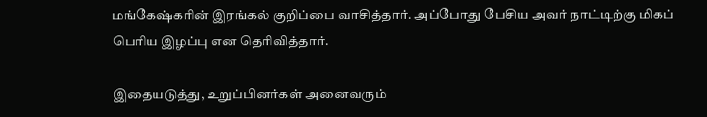மங்கேஷ்கரின் இரங்கல் குறிப்பை வாசித்தார். அப்போது பேசிய அவர் நாட்டிற்கு மிகப் பெரிய இழப்பு என தெரிவித்தார்.

இதையடுத்து, உறுப்பினர்கள் அனைவரும்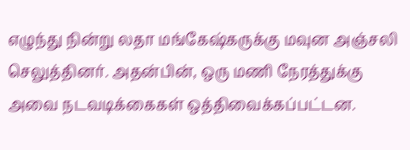எழுந்து நின்று லதா மங்கேஷ்கருக்கு மவுன அஞ்சலி செலுத்தினர். அதன்பின், ஒரு மணி நேரத்துக்கு அவை நடவடிக்கைகள் ஒத்திவைக்கப்பட்டன.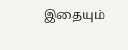இதையும்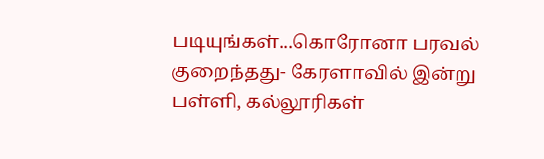படியுங்கள்...கொரோனா பரவல் குறைந்தது- கேரளாவில் இன்று பள்ளி, கல்லூரிகள்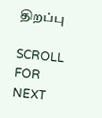திறப்பு

SCROLL FOR NEXT